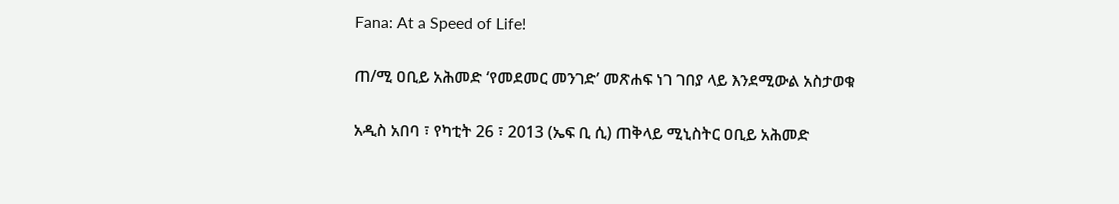Fana: At a Speed of Life!

ጠ/ሚ ዐቢይ አሕመድ ‘የመደመር መንገድ’ መጽሐፍ ነገ ገበያ ላይ እንደሚውል አስታወቁ

አዲስ አበባ ፣ የካቲት 26 ፣ 2013 (ኤፍ ቢ ሲ) ጠቅላይ ሚኒስትር ዐቢይ አሕመድ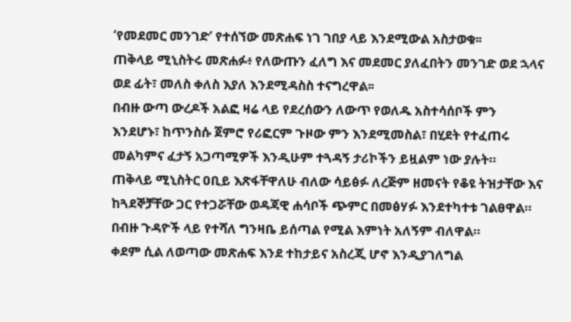‘የመደመር መንገድ’ የተሰኘው መጽሐፍ ነገ ገበያ ላይ እንደሚውል አስታወቁ፡፡
ጠቅላይ ሚኒስትሩ መጽሐፉ፥ የለውጡን ፈለግ እና መደመር ያለፈበትን መንገድ ወደ ኋላና ወደ ፊት፣ መለስ ቀለስ እያለ እንደሚዳስስ ተናግረዋል፡፡
በብዙ ውጣ ውረዶች አልፎ ዛሬ ላይ የደረሰውን ለውጥ የወለዱ አስተሳሰቦች ምን እንደሆኑ፣ ከጥንስሱ ጀምሮ የሪፎርም ጉዞው ምን እንደሚመስል፣ በሂደት የተፈጠሩ መልካምና ፈታኝ አጋጣሚዎች እንዲሁም ተጓዳኝ ታሪኮችን ይዟልም ነው ያሉት።
ጠቅላይ ሚኒስትር ዐቢይ እጽፋቸዋለሁ ብለው ሳይፅፉ ለረጅም ዘመናት የቆዩ ትዝታቸው እና ከጓደኞቻቸው ጋር የተጋሯቸው ወዳጃዊ ሐሳቦች ጭምር በመፅሃፉ እንደተካተቱ ገልፀዋል።
በብዙ ጉዳዮች ላይ የተሻለ ግንዛቤ ይሰጣል የሚል እምነት አለኝም ብለዋል።
ቀደም ሲል ለወጣው መጽሐፍ እንደ ተከታይና አስረጂ ሆኖ እንዲያገለግል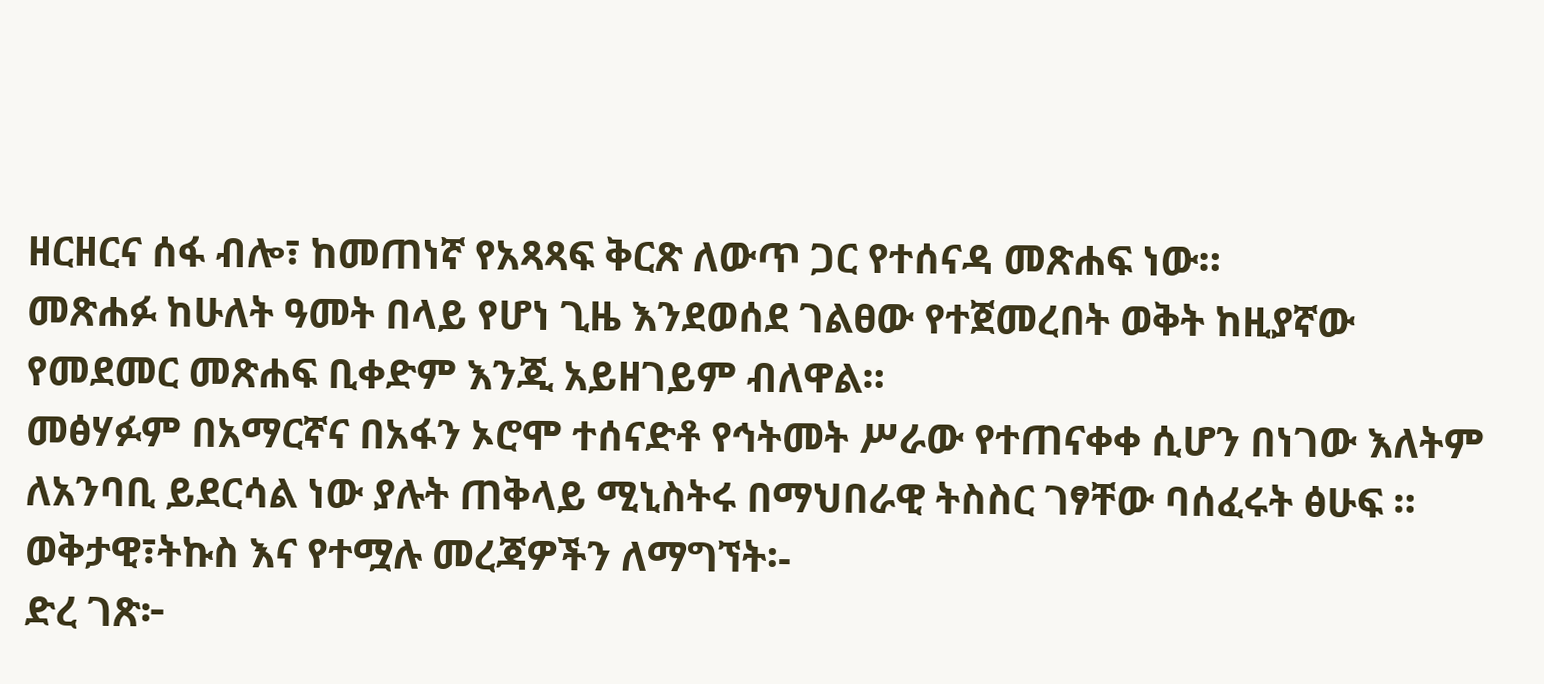ዘርዘርና ሰፋ ብሎ፣ ከመጠነኛ የአጻጻፍ ቅርጽ ለውጥ ጋር የተሰናዳ መጽሐፍ ነው።
መጽሐፉ ከሁለት ዓመት በላይ የሆነ ጊዜ እንደወሰደ ገልፀው የተጀመረበት ወቅት ከዚያኛው የመደመር መጽሐፍ ቢቀድም እንጂ አይዘገይም ብለዋል።
መፅሃፉም በአማርኛና በአፋን ኦሮሞ ተሰናድቶ የኅትመት ሥራው የተጠናቀቀ ሲሆን በነገው እለትም ለአንባቢ ይደርሳል ነው ያሉት ጠቅላይ ሚኒስትሩ በማህበራዊ ትስስር ገፃቸው ባሰፈሩት ፅሁፍ ።
ወቅታዊ፣ትኩስ እና የተሟሉ መረጃዎችን ለማግኘት፡-
ድረ ገጽ፦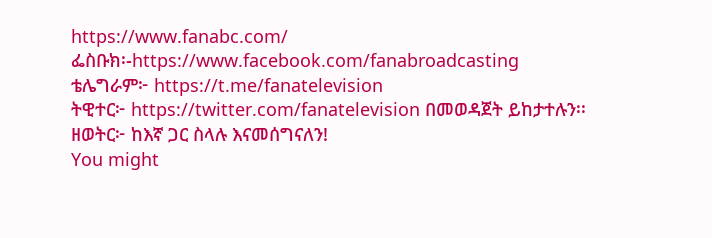https://www.fanabc.com/
ፌስቡክ፡-https://www.facebook.com/fanabroadcasting
ቴሌግራም፦ https://t.me/fanatelevision
ትዊተር፦ https://twitter.com/fanatelevision በመወዳጀት ይከታተሉን፡፡
ዘወትር፦ ከእኛ ጋር ስላሉ እናመሰግናለን!
You might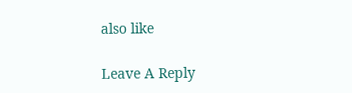also like

Leave A Reply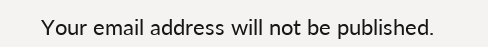Your email address will not be published.